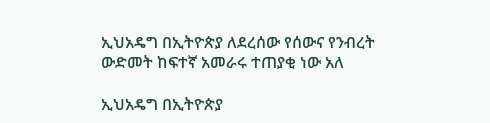ኢህአዴግ በኢትዮጵያ ለደረሰው የሰውና የንብረት ውድመት ከፍተኛ አመራሩ ተጠያቂ ነው አለ

ኢህአዴግ በኢትዮጵያ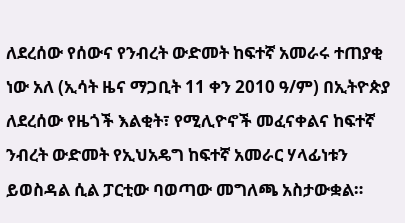ለደረሰው የሰውና የንብረት ውድመት ከፍተኛ አመራሩ ተጠያቂ ነው አለ (ኢሳት ዜና ማጋቢት 11 ቀን 2010 ዓ/ም) በኢትዮጵያ ለደረሰው የዜጎች እልቂት፣ የሚሊዮኖች መፈናቀልና ከፍተኛ ንብረት ውድመት የኢህአዴግ ከፍተኛ አመራር ሃላፊነቱን ይወስዳል ሲል ፓርቲው ባወጣው መግለጫ አስታውቋል።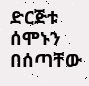ድርጅቱ ሰሞኑን በሰጣቸው